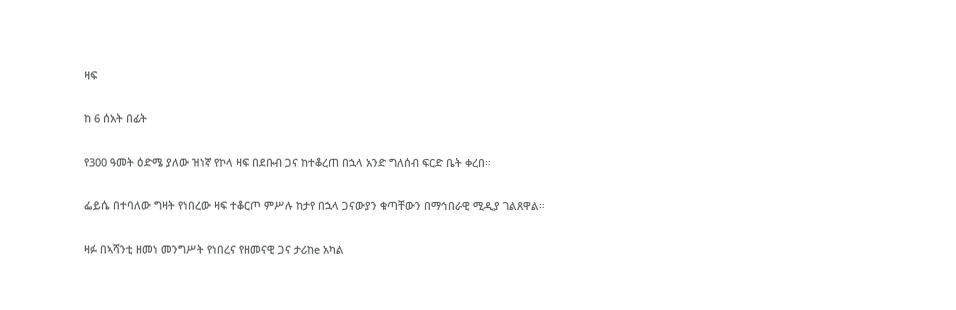ዛፍ

ከ 6 ሰአት በፊት

የ300 ዓመት ዕድሜ ያለው ዝነኛ የኮላ ዛፍ በደቡብ ጋና ከተቆረጠ በኋላ አንድ ግለሰብ ፍርድ ቤት ቀረበ።

ፌይሴ በተባለው ግዛት የነበረው ዛፍ ተቆርጦ ምሥሉ ከታየ በኋላ ጋናውያን ቁጣቸውን በማኅበራዊ ሚዲያ ገልጸዋል።

ዛፉ በኣሻንቲ ዘመነ መንግሥት የነበረና የዘመናዊ ጋና ታሪከe አካል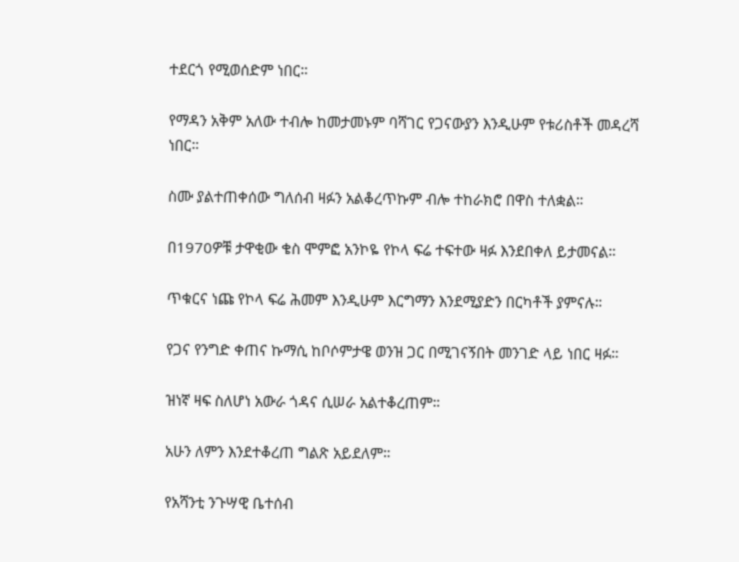ተደርጎ የሚወሰድም ነበር።

የማዳን አቅም አለው ተብሎ ከመታመኑም ባሻገር የጋናውያን እንዲሁም የቱሪስቶች መዳረሻ ነበር።

ስሙ ያልተጠቀሰው ግለሰብ ዛፉን አልቆረጥኩም ብሎ ተከራክሮ በዋስ ተለቋል።

በ1970ዎቹ ታዋቂው ቄስ ሞምፎ አንኮዬ የኮላ ፍሬ ተፍተው ዛፉ እንደበቀለ ይታመናል።

ጥቁርና ነጩ የኮላ ፍሬ ሕመም እንዲሁም እርግማን እንደሚያድን በርካቶች ያምናሉ።

የጋና የንግድ ቀጠና ኩማሲ ከቦሶምታዌ ወንዝ ጋር በሚገናኝበት መንገድ ላይ ነበር ዛፉ።

ዝነኛ ዛፍ ስለሆነ አውራ ጎዳና ሲሠራ አልተቆረጠም።

አሁን ለምን እንደተቆረጠ ግልጽ አይደለም።

የአሻንቲ ንጉሣዊ ቤተሰብ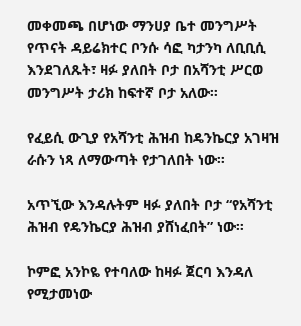መቀመጫ በሆነው ማንሀያ ቤተ መንግሥት የጥናት ዳይሬክተር ቦንሱ ሳፎ ካታንካ ለቢቢሲ እንደገለጹት፣ ዛፉ ያለበት ቦታ በአሻንቲ ሥርወ መንግሥት ታሪክ ከፍተኛ ቦታ አለው።

የፈይሲ ውጊያ የአሻንቲ ሕዝብ ከዴንኬርያ አገዛዝ ራሱን ነጻ ለማውጣት የታገለበት ነው።

አጥኚው እንዳሉትም ዛፉ ያለበት ቦታ “የአሻንቲ ሕዝብ የዴንኬርያ ሕዝብ ያሸነፈበት” ነው።

ኮምፎ አንኮዬ የተባለው ከዛፉ ጀርባ እንዳለ የሚታመነው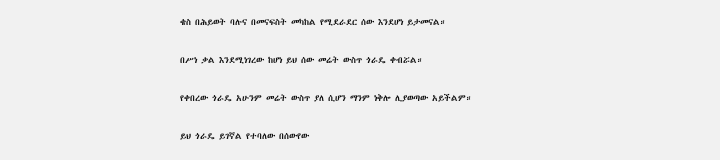ቄስ በሕይወት ባሉና በመናፍስት መካከል የሚደራደር ሰው እንደሆነ ይታመናል።

በሥነ ቃል እንደሚነገረው ከሆነ ይህ ሰው መሬት ውስጥ ጎራዴ ቀብሯል።

የቀበረው ጎራዴ አሁንም መሬት ውስጥ ያለ ሲሆን ማንም ነቅሎ ሊያወጣው አይችልም።

ይህ ጎራዴ ይገኛል የተባለው በሰውየው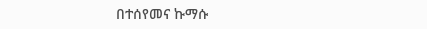በተሰየመና ኩማሱ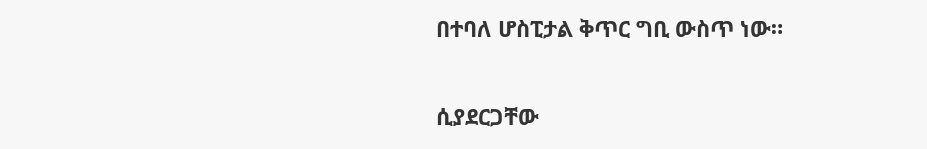በተባለ ሆስፒታል ቅጥር ግቢ ውስጥ ነው።

ሲያደርጋቸው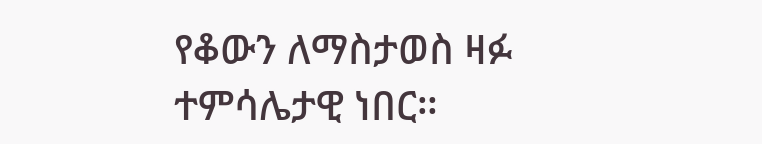የቆውን ለማስታወስ ዛፉ ተምሳሌታዊ ነበር።